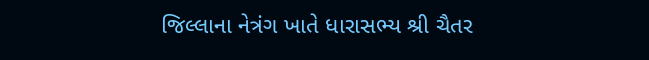જિલ્લાના નેત્રંગ ખાતે ધારાસભ્ય શ્રી ચૈતર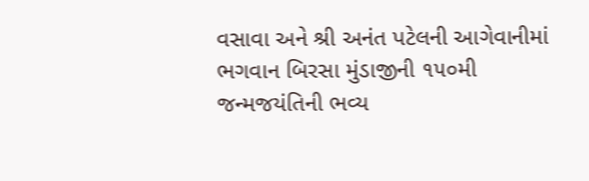વસાવા અને શ્રી અનંત પટેલની આગેવાનીમાં ભગવાન બિરસા મુંડાજીની ૧૫૦મી જન્મજયંતિની ભવ્ય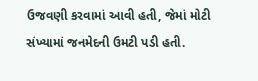ઉજવણી કરવામાં આવી હતી, જેમાં મોટી સંખ્યામાં જનમેદની ઉમટી પડી હતી.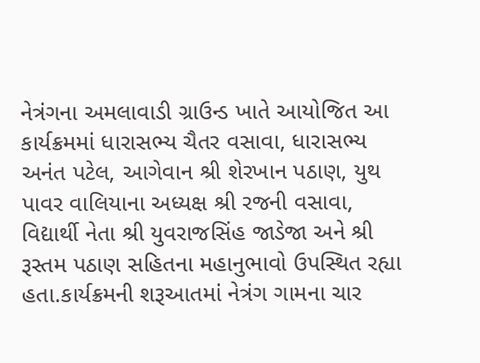નેત્રંગના અમલાવાડી ગ્રાઉન્ડ ખાતે આયોજિત આ કાર્યક્રમમાં ધારાસભ્ય ચૈતર વસાવા, ધારાસભ્ય અનંત પટેલ, આગેવાન શ્રી શેરખાન પઠાણ, યુથ પાવર વાલિયાના અધ્યક્ષ શ્રી રજની વસાવા, વિદ્યાર્થી નેતા શ્રી યુવરાજસિંહ જાડેજા અને શ્રી રૂસ્તમ પઠાણ સહિતના મહાનુભાવો ઉપસ્થિત રહ્યા હતા.કાર્યક્રમની શરૂઆતમાં નેત્રંગ ગામના ચાર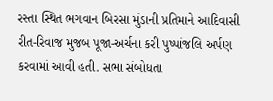રસ્તા સ્થિત ભગવાન બિરસા મુંડાની પ્રતિમાને આદિવાસી રીત-રિવાજ મુજબ પૂજા-અર્ચના કરી પુષ્પાંજલિ અર્પણ કરવામાં આવી હતી. સભા સંબોધતા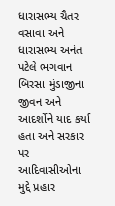ધારાસભ્ય ચૈતર વસાવા અને ધારાસભ્ય અનંત પટેલે ભગવાન બિરસા મુંડાજીના જીવન અને આદર્શોને યાદ કર્યા હતા અને સરકાર પર આદિવાસીઓના મુદ્દે પ્રહાર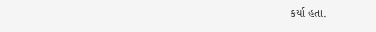કર્યા હતા.